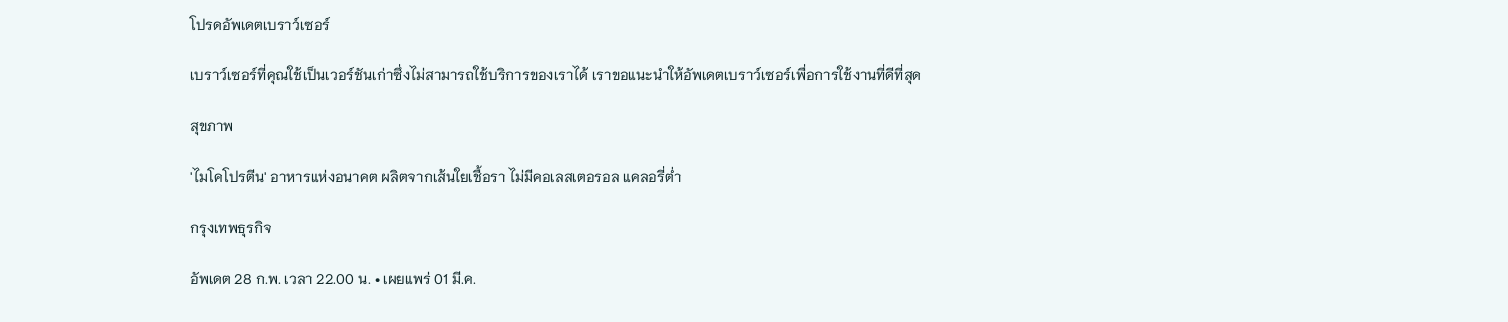โปรดอัพเดตเบราว์เซอร์

เบราว์เซอร์ที่คุณใช้เป็นเวอร์ชันเก่าซึ่งไม่สามารถใช้บริการของเราได้ เราขอแนะนำให้อัพเดตเบราว์เซอร์เพื่อการใช้งานที่ดีที่สุด

สุขภาพ

'ไมโคโปรตีน' อาหารแห่งอนาคต ผลิตจากเส้นใยเชื้อรา ไม่มีคอเลสเตอรอล แคลอรี่ต่ำ

กรุงเทพธุรกิจ

อัพเดต 28 ก.พ. เวลา 22.00 น. • เผยแพร่ 01 มี.ค.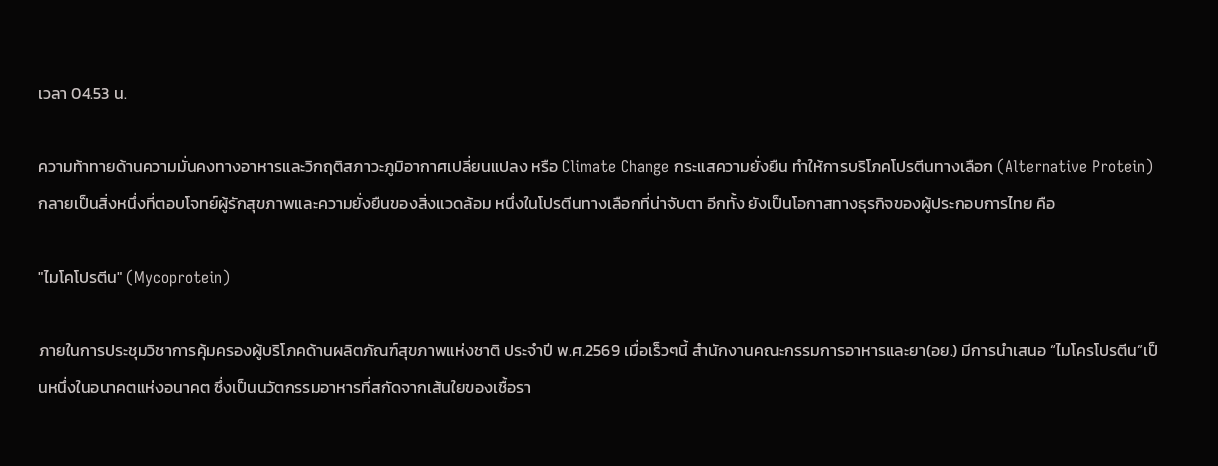เวลา 04.53 น.

ความท้าทายด้านความมั่นคงทางอาหารและวิกฤติสภาวะภูมิอากาศเปลี่ยนแปลง หรือ Climate Change กระแสความยั่งยืน ทำให้การบริโภคโปรตีนทางเลือก (Alternative Protein) กลายเป็นสิ่งหนึ่งที่ตอบโจทย์ผู้รักสุขภาพและความยั่งยืนของสิ่งแวดล้อม หนึ่งในโปรตีนทางเลือกที่น่าจับตา อีกทั้ง ยังเป็นโอกาสทางธุรกิจของผู้ประกอบการไทย คือ

"ไมโคโปรตีน" (Mycoprotein)

ภายในการประชุมวิชาการคุ้มครองผู้บริโภคด้านผลิตภัณฑ์สุขภาพแห่งชาติ ประจำปี พ.ศ.2569 เมื่อเร็วๆนี้ สำนักงานคณะกรรมการอาหารและยา(อย.) มีการนำเสนอ “ไมโครโปรตีน”เป็นหนึ่งในอนาคตแห่งอนาคต ซึ่งเป็นนวัตกรรมอาหารที่สกัดจากเส้นใยของเชื้อรา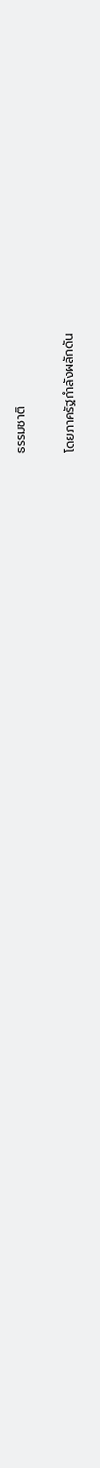ธรรมชาติ

โดยภาครัฐกำลังผลักดัน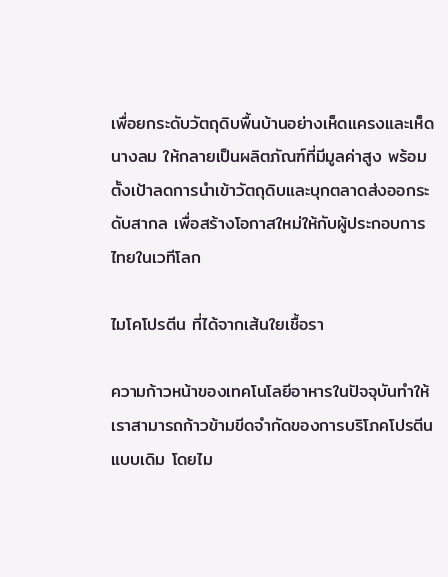เพื่อยกระดับวัตถุดิบพื้นบ้านอย่างเห็ดแครงและเห็ดนางลม ให้กลายเป็นผลิตภัณฑ์ที่มีมูลค่าสูง พร้อมตั้งเป้าลดการนำเข้าวัตถุดิบและบุกตลาดส่งออกระดับสากล เพื่อสร้างโอกาสใหม่ให้กับผู้ประกอบการไทยในเวทีโลก

ไมโคโปรตีน ที่ได้จากเส้นใยเชื้อรา

ความก้าวหน้าของเทคโนโลยีอาหารในปัจจุบันทำให้เราสามารถก้าวข้ามขีดจำกัดของการบริโภคโปรตีนแบบเดิม โดยไม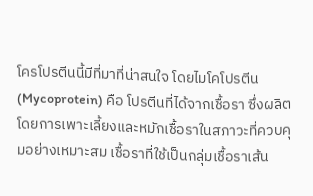โครโปรตีนนี้มีที่มาที่น่าสนใจ โดยไมโคโปรตีน (Mycoprotein) คือ โปรตีนที่ได้จากเชื้อรา ซึ่งผลิตโดยการเพาะเลี้ยงและหมักเชื้อราในสภาวะที่ควบคุมอย่างเหมาะสม เชื้อราที่ใช้เป็นกลุ่มเชื้อราเส้น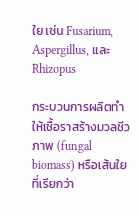ใย เช่น Fusarium, Aspergillus, และ Rhizopus

กระบวนการผลิตทำให้เชื้อราสร้างมวลชีวภาพ (fungal biomass) หรือเส้นใยที่เรียกว่า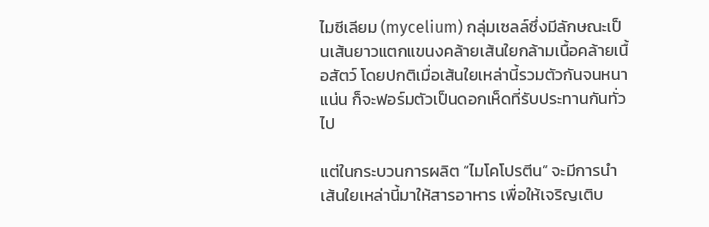ไมซีเลียม (mycelium) กลุ่มเซลล์ซึ่งมีลักษณะเป็นเส้นยาวแตกแขนงคล้ายเส้นใยกล้ามเนื้อคล้ายเนื้อสัตว์ โดยปกติเมื่อเส้นใยเหล่านี้รวมตัวกันจนหนาแน่น ก็จะฟอร์มตัวเป็นดอกเห็ดที่รับประทานกันทั่วไป

แต่ในกระบวนการผลิต “ไมโคโปรตีน” จะมีการนำเส้นใยเหล่านี้มาให้สารอาหาร เพื่อให้เจริญเติบ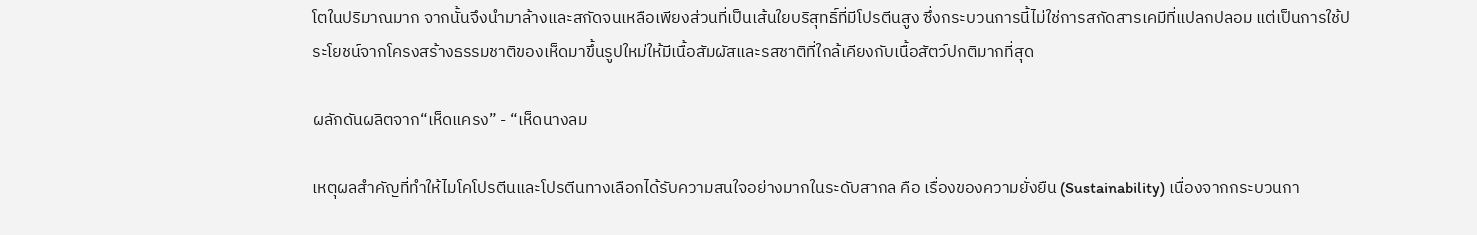โตในปริมาณมาก จากนั้นจึงนำมาล้างและสกัดจนเหลือเพียงส่วนที่เป็นเส้นใยบริสุทธิ์ที่มีโปรตีนสูง ซึ่งกระบวนการนี้ไม่ใช่การสกัดสารเคมีที่แปลกปลอม แต่เป็นการใช้ประโยชน์จากโครงสร้างธรรมชาติของเห็ดมาขึ้นรูปใหม่ให้มีเนื้อสัมผัสและรสชาติที่ใกล้เคียงกับเนื้อสัตว์ปกติมากที่สุด

ผลักดันผลิตจาก“เห็ดแครง” - “เห็ดนางลม

เหตุผลสำคัญที่ทำให้ไมโคโปรตีนและโปรตีนทางเลือกได้รับความสนใจอย่างมากในระดับสากล คือ เรื่องของความยั่งยืน (Sustainability) เนื่องจากกระบวนกา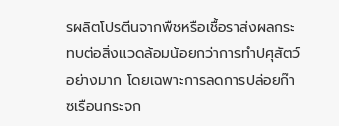รผลิตโปรตีนจากพืชหรือเชื้อราส่งผลกระทบต่อสิ่งแวดล้อมน้อยกว่าการทำปศุสัตว์อย่างมาก โดยเฉพาะการลดการปล่อยก๊าซเรือนกระจก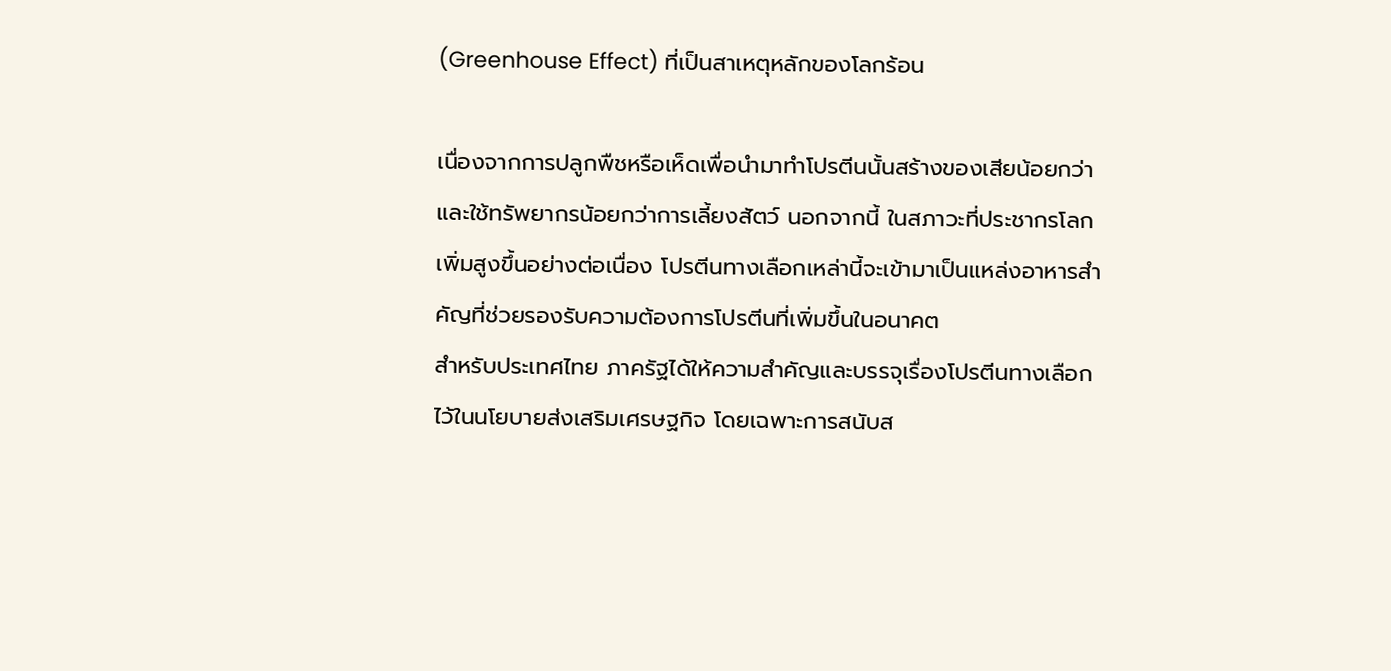(Greenhouse Effect) ที่เป็นสาเหตุหลักของโลกร้อน

เนื่องจากการปลูกพืชหรือเห็ดเพื่อนำมาทำโปรตีนนั้นสร้างของเสียน้อยกว่าและใช้ทรัพยากรน้อยกว่าการเลี้ยงสัตว์ นอกจากนี้ ในสภาวะที่ประชากรโลกเพิ่มสูงขึ้นอย่างต่อเนื่อง โปรตีนทางเลือกเหล่านี้จะเข้ามาเป็นแหล่งอาหารสำคัญที่ช่วยรองรับความต้องการโปรตีนที่เพิ่มขึ้นในอนาคต
สำหรับประเทศไทย ภาครัฐได้ให้ความสำคัญและบรรจุเรื่องโปรตีนทางเลือกไว้ในนโยบายส่งเสริมเศรษฐกิจ โดยเฉพาะการสนับส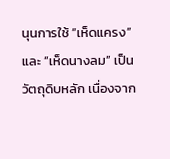นุนการใช้ “เห็ดแครง” และ “เห็ดนางลม” เป็นวัตถุดิบหลัก เนื่องจาก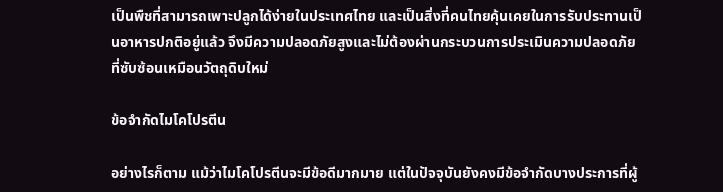เป็นพืชที่สามารถเพาะปลูกได้ง่ายในประเทศไทย และเป็นสิ่งที่คนไทยคุ้นเคยในการรับประทานเป็นอาหารปกติอยู่แล้ว จึงมีความปลอดภัยสูงและไม่ต้องผ่านกระบวนการประเมินความปลอดภัยที่ซับซ้อนเหมือนวัตถุดิบใหม่

ข้อจำกัดไมโคโปรตีน

อย่างไรก็ตาม แม้ว่าไมโคโปรตีนจะมีข้อดีมากมาย แต่ในปัจจุบันยังคงมีข้อจำกัดบางประการที่ผู้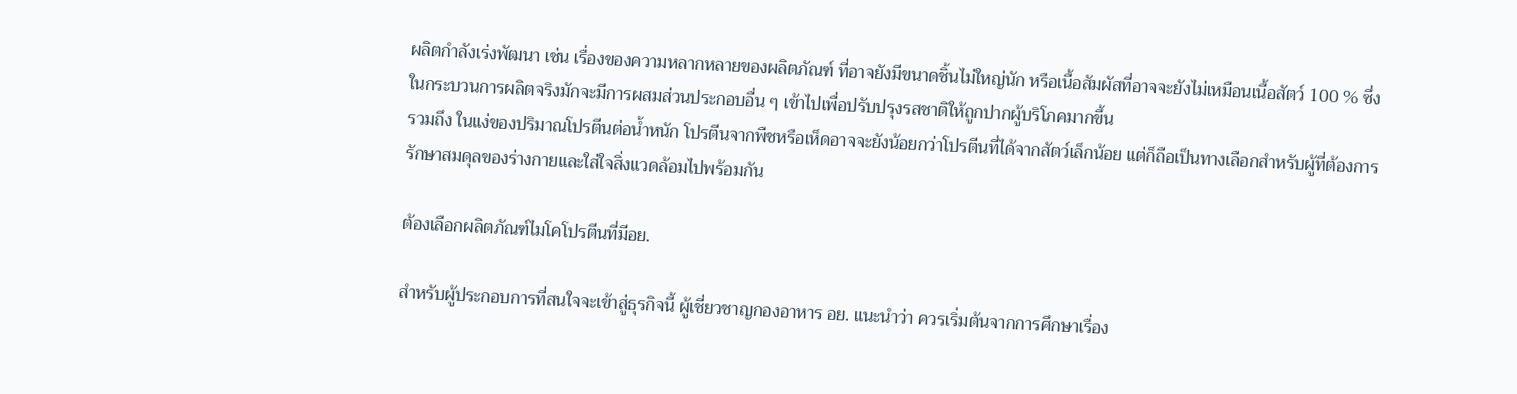ผลิตกำลังเร่งพัฒนา เช่น เรื่องของความหลากหลายของผลิตภัณฑ์ ที่อาจยังมีขนาดชิ้นไม่ใหญ่นัก หรือเนื้อสัมผัสที่อาจจะยังไม่เหมือนเนื้อสัตว์ 100 % ซึ่งในกระบวนการผลิตจริงมักจะมีการผสมส่วนประกอบอื่น ๆ เข้าไปเพื่อปรับปรุงรสชาติให้ถูกปากผู้บริโภคมากขึ้น
รวมถึง ในแง่ของปริมาณโปรตีนต่อน้ำหนัก โปรตีนจากพืชหรือเห็ดอาจจะยังน้อยกว่าโปรตีนที่ได้จากสัตว์เล็กน้อย แต่ก็ถือเป็นทางเลือกสำหรับผู้ที่ต้องการรักษาสมดุลของร่างกายและใส่ใจสิ่งแวดล้อมไปพร้อมกัน

ต้องเลือกผลิตภัณฑ์ไมโคโปรตีนที่มีอย.

สำหรับผู้ประกอบการที่สนใจจะเข้าสู่ธุรกิจนี้ ผู้เชี่ยวชาญกองอาหาร อย. แนะนำว่า ควรเริ่มต้นจากการศึกษาเรื่อง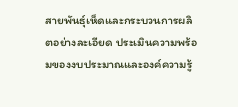สายพันธุ์เห็ดและกระบวนการผลิตอย่างละเอียด ประเมินความพร้อมของงบประมาณและองค์ความรู้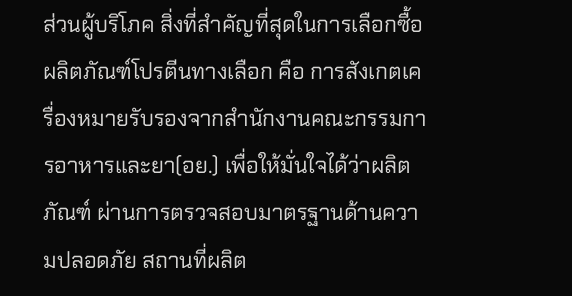ส่วนผู้บริโภค สิ่งที่สำคัญที่สุดในการเลือกซื้อผลิตภัณฑ์โปรตีนทางเลือก คือ การสังเกตเครื่องหมายรับรองจากสำนักงานคณะกรรมการอาหารและยา(อย.) เพื่อให้มั่นใจได้ว่าผลิตภัณฑ์ ผ่านการตรวจสอบมาตรฐานด้านความปลอดภัย สถานที่ผลิต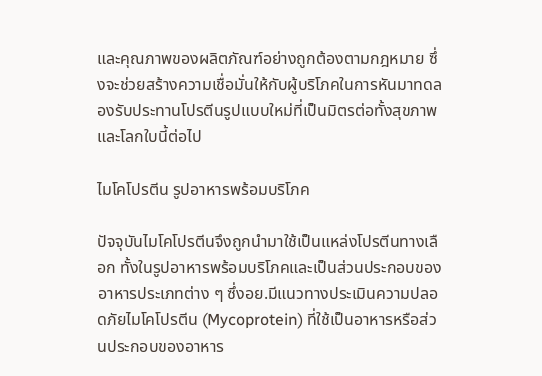และคุณภาพของผลิตภัณฑ์อย่างถูกต้องตามกฎหมาย ซึ่งจะช่วยสร้างความเชื่อมั่นให้กับผู้บริโภคในการหันมาทดลองรับประทานโปรตีนรูปแบบใหม่ที่เป็นมิตรต่อทั้งสุขภาพและโลกใบนี้ต่อไป

ไมโคโปรตีน รูปอาหารพร้อมบริโภค

ปัจจุบันไมโคโปรตีนจึงถูกนำมาใช้เป็นแหล่งโปรตีนทางเลือก ทั้งในรูปอาหารพร้อมบริโภคและเป็นส่วนประกอบของอาหารประเภทต่าง ๆ ซึ่งอย.มีแนวทางประเมินความปลอดภัยไมโคโปรตีน (Mycoprotein) ที่ใช้เป็นอาหารหรือส่วนประกอบของอาหาร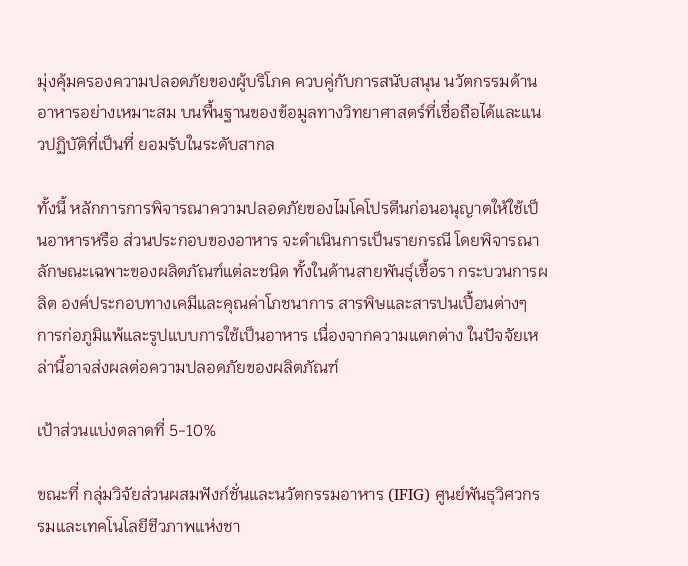มุ่งคุ้มครองความปลอดภัยของผู้บริโภค ควบคู่กับการสนับสนุน นวัตกรรมด้านอาหารอย่างเหมาะสม บนพื้นฐานของข้อมูลทางวิทยาศาสตร์ที่เชื่อถือได้และแนวปฏิบัติที่เป็นที่ ยอมรับในระดับสากล

ทั้งนี้ หลักการการพิจารณาความปลอดภัยของไมโคโปรตีนก่อนอนุญาตให้ใช้เป็นอาหารหรือ ส่วนประกอบของอาหาร จะดำเนินการเป็นรายกรณี โดยพิจารณา ลักษณะเฉพาะของผลิตภัณฑ์แต่ละชนิด ทั้งในด้านสายพันธุ์เชื้อรา กระบวนการผลิต องค์ประกอบทางเคมีและคุณค่าโภชนาการ สารพิษและสารปนเปื้อนต่างๆ การก่อภูมิแพ้และรูปแบบการใช้เป็นอาหาร เนื่องจากความแตกต่าง ในปัจจัยเหล่านี้อาจส่งผลต่อความปลอดภัยของผลิตภัณฑ์

เป้าส่วนแบ่งตลาดที่ 5-10%

ขณะที่ กลุ่มวิจัยส่วนผสมฟังก์ชั่นและนวัตกรรมอาหาร (IFIG) ศูนย์พันธุวิศวกรรมและเทคโนโลยีชีวภาพแห่งชา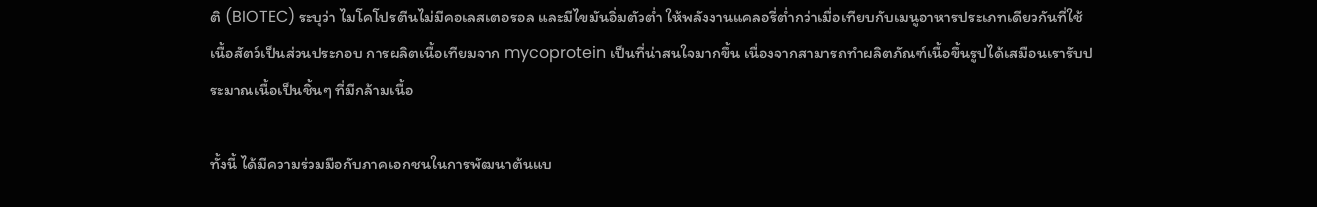ติ (BIOTEC) ระบุว่า ไมโคโปรตีนไม่มีคอเลสเตอรอล และมีไขมันอิ่มตัวต่ำ ให้พลังงานแคลอรี่ต่ำกว่าเมื่อเทียบกับเมนูอาหารประเภทเดียวกันที่ใช้เนื้อสัตว์เป็นส่วนประกอบ การผลิตเนื้อเทียมจาก mycoprotein เป็นที่น่าสนใจมากขึ้น เนื่องจากสามารถทำผลิตภัณฑ์เนื้อขึ้นรูปได้เสมือนเรารับประมาณเนื้อเป็นชิ้นๆ ที่มีกล้ามเนื้อ

ทั้งนี้ ได้มีความร่วมมือกับภาคเอกชนในการพัฒนาต้นแบ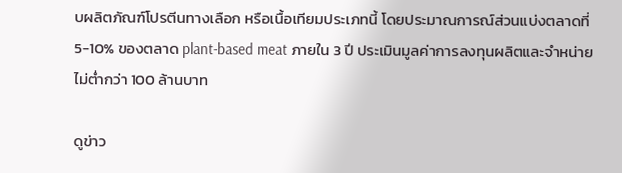บผลิตภัณฑ์โปรตีนทางเลือก หรือเนื้อเทียมประเภทนี้ โดยประมาณการณ์ส่วนแบ่งตลาดที่ 5-10% ของตลาด plant-based meat ภายใน 3 ปี ประเมินมูลค่าการลงทุนผลิตและจำหน่ายไม่ต่ำกว่า 100 ล้านบาท

ดูข่าว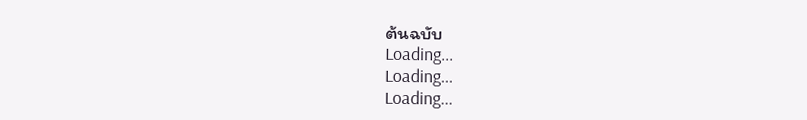ต้นฉบับ
Loading...
Loading...
Loading...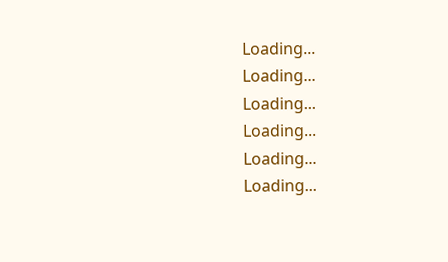Loading...
Loading...
Loading...
Loading...
Loading...
Loading...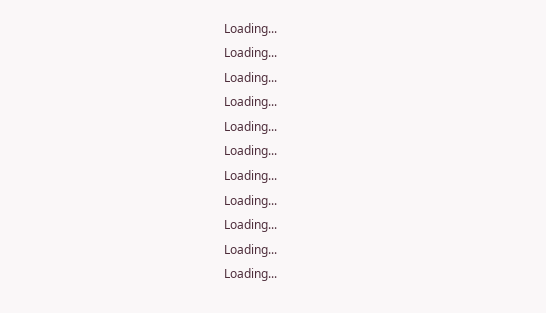Loading...
Loading...
Loading...
Loading...
Loading...
Loading...
Loading...
Loading...
Loading...
Loading...
Loading...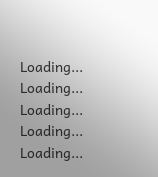Loading...
Loading...
Loading...
Loading...
Loading...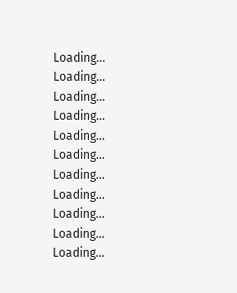Loading...
Loading...
Loading...
Loading...
Loading...
Loading...
Loading...
Loading...
Loading...
Loading...
Loading...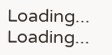Loading...
Loading...